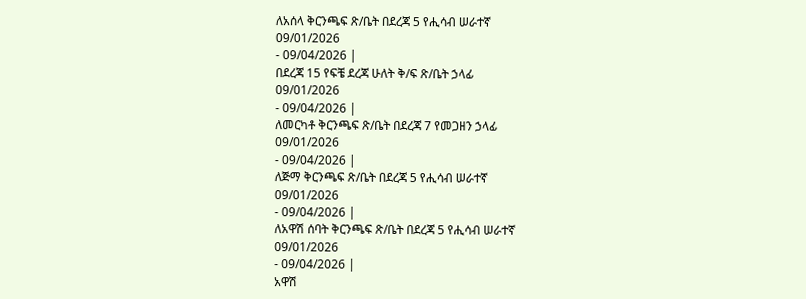ለአሰላ ቅርንጫፍ ጽ/ቤት በደረጃ 5 የሒሳብ ሠራተኛ
09/01/2026
- 09/04/2026 |
በደረጃ 15 የፍቼ ደረጃ ሁለት ቅ/ፍ ጽ/ቤት ኃላፊ
09/01/2026
- 09/04/2026 |
ለመርካቶ ቅርንጫፍ ጽ/ቤት በደረጃ 7 የመጋዘን ኃላፊ
09/01/2026
- 09/04/2026 |
ለጅማ ቅርንጫፍ ጽ/ቤት በደረጃ 5 የሒሳብ ሠራተኛ
09/01/2026
- 09/04/2026 |
ለአዋሽ ሰባት ቅርንጫፍ ጽ/ቤት በደረጃ 5 የሒሳብ ሠራተኛ
09/01/2026
- 09/04/2026 |
አዋሽ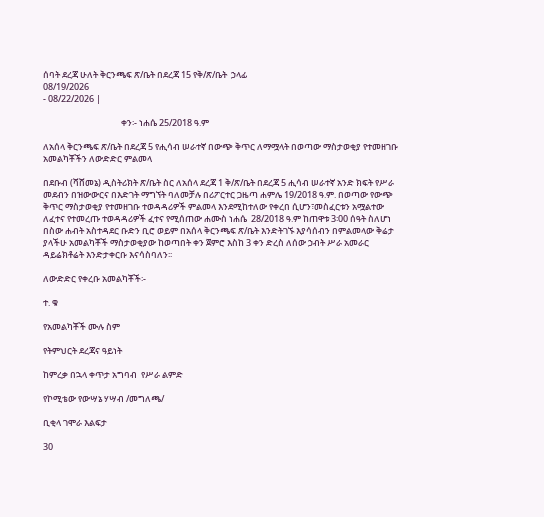ሰባት ደረጃ ሁለት ቅርንጫፍ ጽ/ቤት በደረጃ 15 የቅ/ጽ/ቤት  ኃላፊ
08/19/2026
- 08/22/2026 |

                                       ቀን፡- ነሐሴ 25/2018 ዓ.ም

ለአሰላ ቅርንጫፍ ጽ/ቤት በደረጃ 5 የሒሳብ ሠራተኛ በውጭ ቅጥር ለማሟላት በወጣው ማስታወቂያ የተመዘገቡ አመልካቾችን ለውድድር ምልመላ

በደቡብ (ሻሸመኔ) ዲስትሪክት ጽ/ቤት ስር ለአሰላ ደረጃ 1 ቅ/ጽ/ቤት በደረጃ 5 ሒሳብ ሠራተኛ አንድ ክፍት የሥራ መደብን በዝውውርና በእድገት ማግኘት ባለመቻሉ በሪፖርተር ጋዜጣ ሐምሌ 19/2018 ዓ.ም. በወጣው የውጭ ቅጥር ማስታወቂያ የተመዘገቡ ተወዳዳሪዎች ምልመላ እንደሚከተለው የቀረበ ሲሆን፣መስፈርቱን አሟልተው ለፈተና የተመረጡ ተወዳዳሪዎች ፈተና የሚሰጠው ሐሙስ ነሐሴ  28/2018 ዓ.ም ከጠዋቱ 3፡00 ሰዓት ስለሆነ በስው ሐብት አስተዳደር ቡድን ቢሮ ወይም በአሰላ ቅርንጫፍ ጽ/ቤት እንድትገኙ እያሳሰብን በምልመላው ቅሬታ ያላችሁ አመልካቾች ማስታወቂያው ከወጣበት ቀን ጀምሮ እስከ 3 ቀን ድረስ ለሰው ኃብት ሥራ አመራር ዳይሬክቶሬት እንድታቀርቡ እናሳስባለን፡፡

ለውድድር የቀረቡ አመልካቾች፡-

ተ. ቁ

የአመልካቾች ሙሉ ስም

የትምህርት ደረጃና ዓይነት

ከምረቃ በኋላ ቀጥታ አግባብ  የሥራ ልምድ

የኮሚቴው የውሣኔ ሃሣብ /መግለጫ/

ቢቂላ ገሞራ እልፍታ

30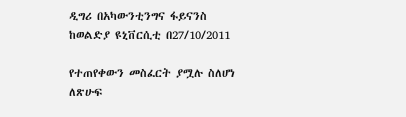ዲግሪ በአካውንቲንግና ፋይናንስ ከወልድያ ዩኒቨርሲቲ በ27/10/2011

የተጠየቀውን መስፈርት ያሟሉ ስለሆነ ለጽሁፍ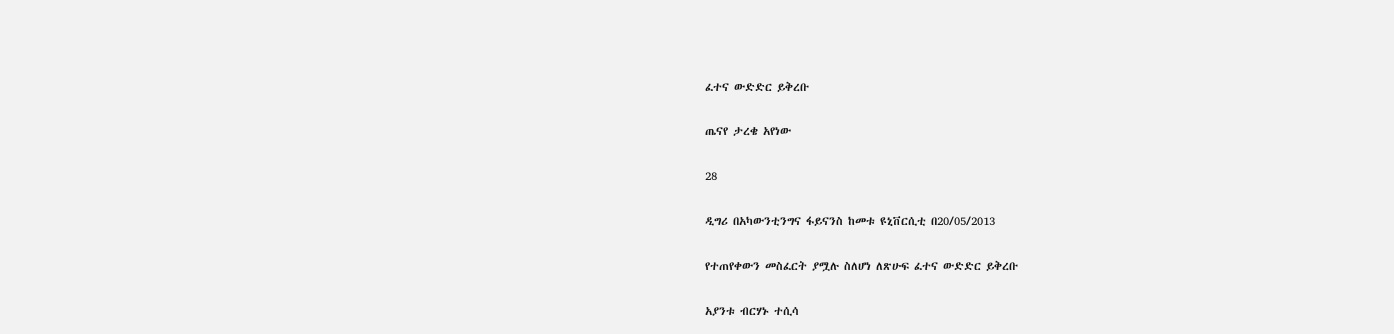ፈተና ውድድር ይቅረቡ

ጤናየ ታረቄ አየነው

28

ዲግሪ በአካውንቲንግና ፋይናንስ ከመቱ ዩኒቨርሲቲ በ20/05/2013

የተጠየቀውን መስፈርት ያሟሉ ስለሆነ ለጽሁፍ ፈተና ውድድር ይቅረቡ

አያንቱ ብርሃኑ ተሲሳ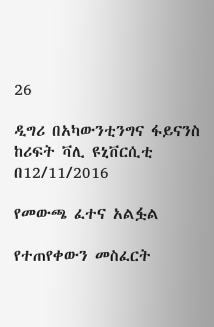26

ዲግሪ በአካውንቲንግና ፋይናንስ ከሪፍት ቫሊ ዩኒቨርሲቲ በ12/11/2016

የመውጫ ፈተና አልፏል

የተጠየቀውን መስፈርት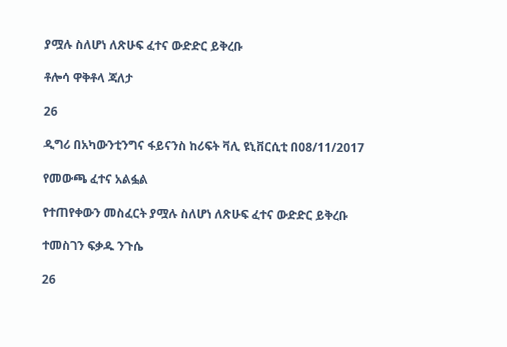ያሟሉ ስለሆነ ለጽሁፍ ፈተና ውድድር ይቅረቡ

ቶሎሳ ዋቅቶላ ጃለታ

26

ዲግሪ በአካውንቲንግና ፋይናንስ ከሪፍት ቫሊ ዩኒቨርሲቲ በ08/11/2017

የመውጫ ፈተና አልፏል

የተጠየቀውን መስፈርት ያሟሉ ስለሆነ ለጽሁፍ ፈተና ውድድር ይቅረቡ

ተመስገን ፍቃዱ ንጉሴ

26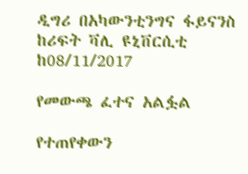ዲግሪ በአካውንቲንግና ፋይናንስ ከሪፍት ቫሊ ዩኒቨርሲቲ ከ08/11/2017

የመውጫ ፈተና አልፏል

የተጠየቀውን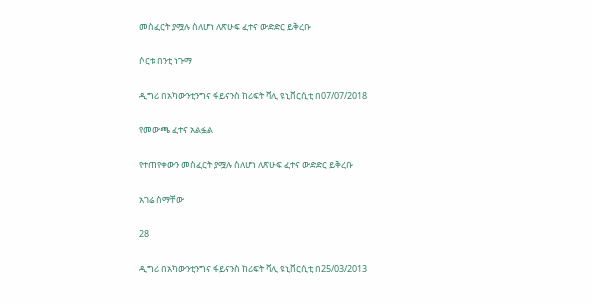መስፈርት ያሟሉ ስለሆነ ለጽሁፍ ፈተና ውድድር ይቅረቡ

ሶርቱ በንቲ ነጉማ

ዲግሪ በአካውንቲንግና ፋይናንስ ከሪፍት ቫሊ ዩኒቨርሲቲ በ07/07/2018

የመውጫ ፈተና አልፏል

የተጠየቀውን መስፈርት ያሟሉ ስለሆነ ለጽሁፍ ፈተና ውድድር ይቅረቡ

አገሬ ስማቸው

28

ዲግሪ በአካውንቲንግና ፋይናንስ ከሪፍት ቫሊ ዩኒቨርሲቲ በ25/03/2013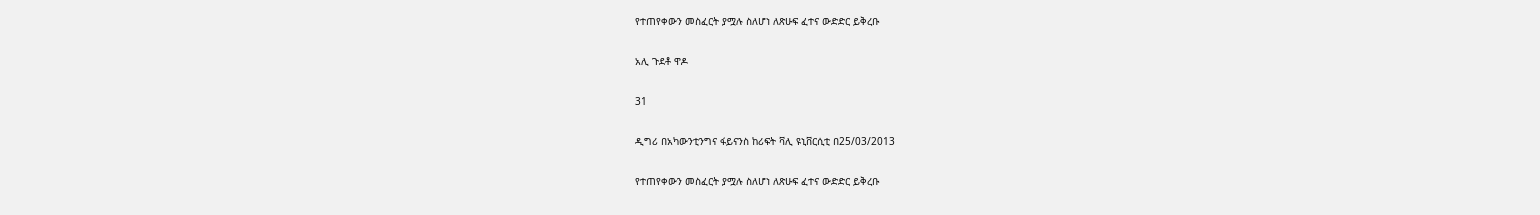የተጠየቀውን መስፈርት ያሟሉ ስለሆነ ለጽሁፍ ፈተና ውድድር ይቅረቡ

አሊ ጉደቶ ዋዶ

31

ዲግሪ በአካውንቲንግና ፋይናንስ ከሪፍት ቫሊ ዩኒቨርሲቲ በ25/03/2013

የተጠየቀውን መስፈርት ያሟሉ ስለሆነ ለጽሁፍ ፈተና ውድድር ይቅረቡ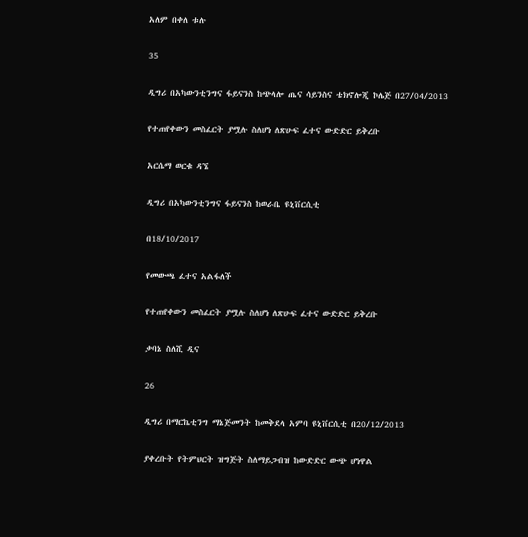አለም በቀለ ቱሉ

35

ዲግሪ በአካውንቲንግና ፋይናንስ ከጭላሎ ጤና ሳይንስና ቴክኖሎጂ ኮሌጅ በ27/04/2013

የተጠየቀውን መስፈርት ያሟሉ ስለሆነ ለጽሁፍ ፈተና ውድድር ይቅረቡ

አርሴማ ወርቁ ዳኜ

ዲግሪ በአካውንቲንግና ፋይናንስ ከወራቤ ዩኒቨርሲቲ

በ18/10/2017

የመውጫ ፈተና አልፋለች

የተጠየቀውን መስፈርት ያሟሉ ስለሆነ ለጽሁፍ ፈተና ውድድር ይቅረቡ

ቃባኔ ስለሺ ዲና

26

ዲግሪ በማርኬቲንግ ማኔጅመንት ከመቅደላ አምባ ዩኒቨርሲቲ በ20/12/2013

ያቀረቡት የትምህርት ዝግጅት ስለማይጋብዝ ከውድድር ውጭ ሆነዋል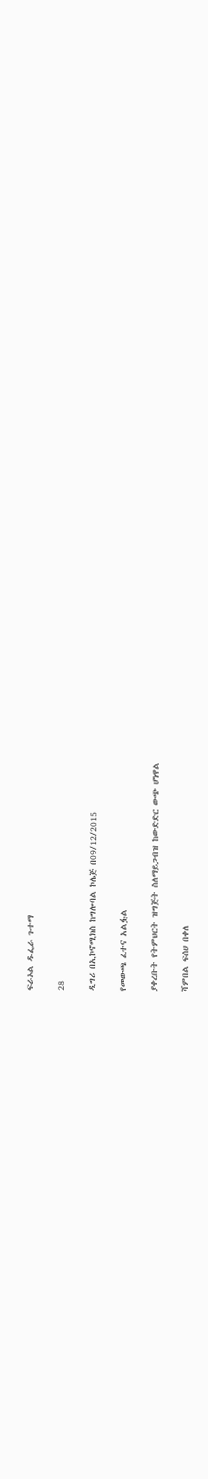ፍራኦል ዱፌራ ጉተማ

28

ዲግሪ በኢኮኖሚክስ ከግሎባል ኮሌጅ በ09/12/2015

የመውጫ ፈተና አልፏል

ያቀረቡት የትምህርት ዝግጅት ስለማይጋብዝ ከውድድር ውጭ ሆነዋል

ሻምበል ፍሰሀ በቀለ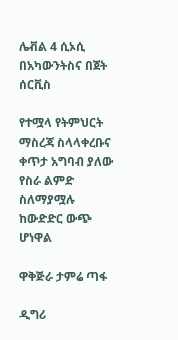ሌቭል 4 ሲኦሲ በአካውንትስና በጀት ሰርቪስ

የተሟላ የትምህርት ማስረጃ ስላላቀረቡና ቀጥታ አግባብ ያለው የስራ ልምድ ስለማያሟሉ ከውድድር ውጭ ሆነዋል

ዋቅጅራ ታምሬ ጣፋ

ዲግሪ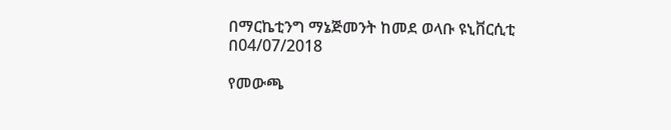በማርኬቲንግ ማኔጅመንት ከመደ ወላቡ ዩኒቨርሲቲ በ04/07/2018

የመውጫ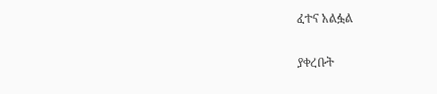ፈተና አልፏል

ያቀረቡት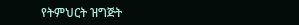የትምህርት ዝግጅት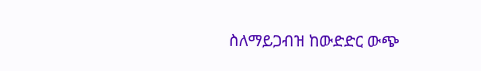ስለማይጋብዝ ከውድድር ውጭ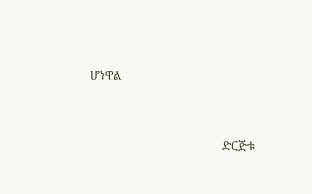ሆነዋል



                                            ድርጅቱ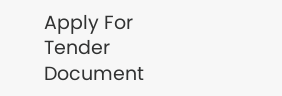Apply For Tender Document